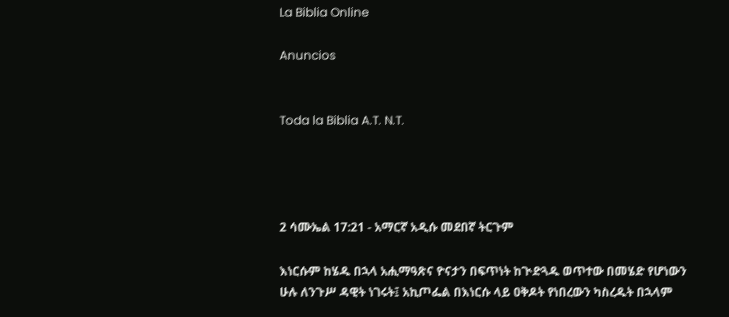La Biblia Online

Anuncios


Toda la Biblia A.T. N.T.




2 ሳሙኤል 17:21 - አማርኛ አዲሱ መደበኛ ትርጉም

እነርሱም ከሄዱ በኋላ አሒማዓጽና ዮናታን በፍጥነት ከጒድጓዱ ወጥተው በመሄድ የሆነውን ሁሉ ለንጉሥ ዳዊት ነገሩት፤ አኪጦፌል በእነርሱ ላይ ዐቅዶት የነበረውን ካስረዱት በኋላም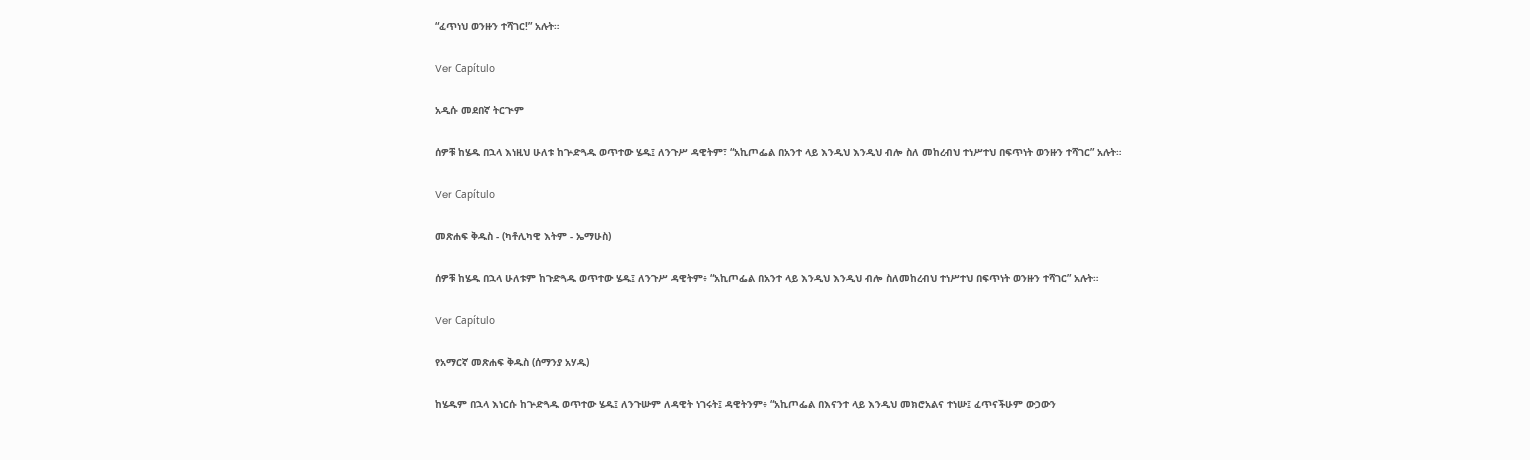“ፈጥነህ ወንዙን ተሻገር!” አሉት።

Ver Capítulo

አዲሱ መደበኛ ትርጒም

ሰዎቹ ከሄዱ በኋላ እነዚህ ሁለቱ ከጕድጓዱ ወጥተው ሄዱ፤ ለንጉሥ ዳዊትም፣ “አኪጦፌል በአንተ ላይ እንዲህ እንዲህ ብሎ ስለ መከረብህ ተነሥተህ በፍጥነት ወንዙን ተሻገር” አሉት።

Ver Capítulo

መጽሐፍ ቅዱስ - (ካቶሊካዊ እትም - ኤማሁስ)

ሰዎቹ ከሄዱ በኋላ ሁለቱም ከጉድጓዱ ወጥተው ሄዱ፤ ለንጉሥ ዳዊትም፥ “አኪጦፌል በአንተ ላይ እንዲህ እንዲህ ብሎ ስለመከረብህ ተነሥተህ በፍጥነት ወንዙን ተሻገር” አሉት።

Ver Capítulo

የአማርኛ መጽሐፍ ቅዱስ (ሰማንያ አሃዱ)

ከሄዱም በኋላ እነርሱ ከጕድጓዱ ወጥተው ሄዱ፤ ለንጉሡም ለዳዊት ነገሩት፤ ዳዊትንም፥ “አኪጦፌል በእናንተ ላይ እንዲህ መክሮአልና ተነሡ፤ ፈጥናችሁም ውኃውን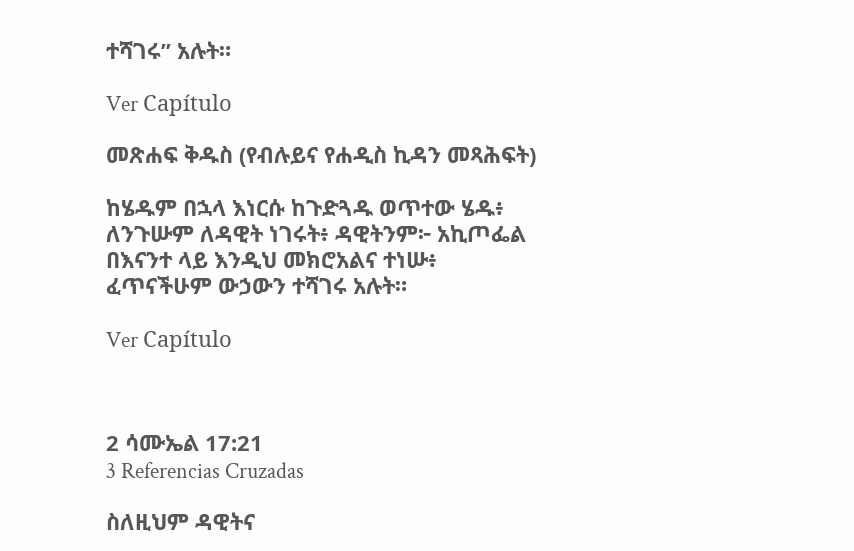ተሻገሩ” አሉት።

Ver Capítulo

መጽሐፍ ቅዱስ (የብሉይና የሐዲስ ኪዳን መጻሕፍት)

ከሄዱም በኋላ እነርሱ ከጉድጓዱ ወጥተው ሄዱ፥ ለንጉሡም ለዳዊት ነገሩት፥ ዳዊትንም፦ አኪጦፌል በእናንተ ላይ እንዲህ መክሮአልና ተነሡ፥ ፈጥናችሁም ውኃውን ተሻገሩ አሉት።

Ver Capítulo



2 ሳሙኤል 17:21
3 Referencias Cruzadas

ስለዚህም ዳዊትና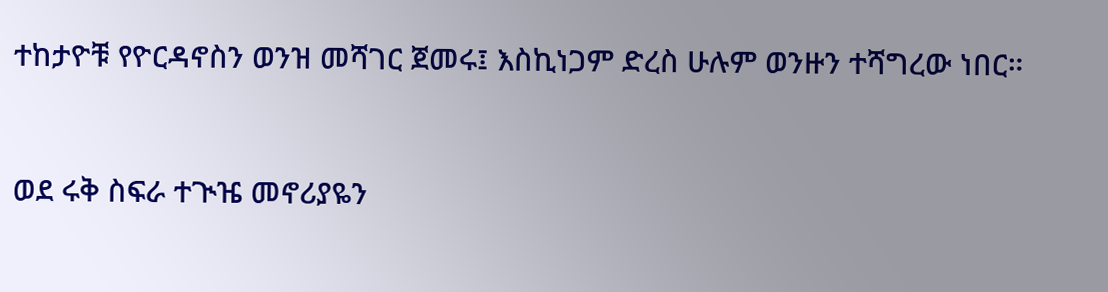ተከታዮቹ የዮርዳኖስን ወንዝ መሻገር ጀመሩ፤ እስኪነጋም ድረስ ሁሉም ወንዙን ተሻግረው ነበር።


ወደ ሩቅ ስፍራ ተጒዤ መኖሪያዬን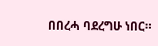በበረሓ ባደረግሁ ነበር።